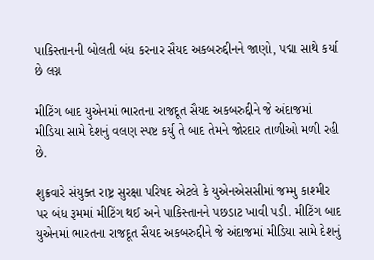પાકિસ્તાનની બોલતી બંધ કરનાર સૈયદ અકબરુદ્દીનને જાણો, પદ્મા સાથે કર્યા છે લગ્ન

મીટિંગ બાદ યુએનમાં ભારતના રાજદૂત સૈયદ અકબરુદ્દીને જે અંદાજમાં મીડિયા સામે દેશનું વલણ સ્પષ્ટ કર્યુ તે બાદ તેમને જોરદાર તાળીઓ મળી રહી છે.

શુક્રવારે સંયુક્ત રાષ્ટ્ર સુરક્ષા પરિષદ એટલે કે યુએનએસસીમાં જમ્મુ કાશ્મીર પર બંધ રૂમમાં મીટિંગ થઈ અને પાકિસ્તાનને પછડાટ ખાવી પડી. મીટિંગ બાદ યુએનમાં ભારતના રાજદૂત સૈયદ અકબરુદ્દીને જે અંદાજમાં મીડિયા સામે દેશનું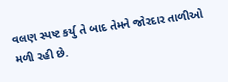વલણ સ્પષ્ટ કર્યુ તે બાદ તેમને જોરદાર તાળીઓ મળી રહી છે.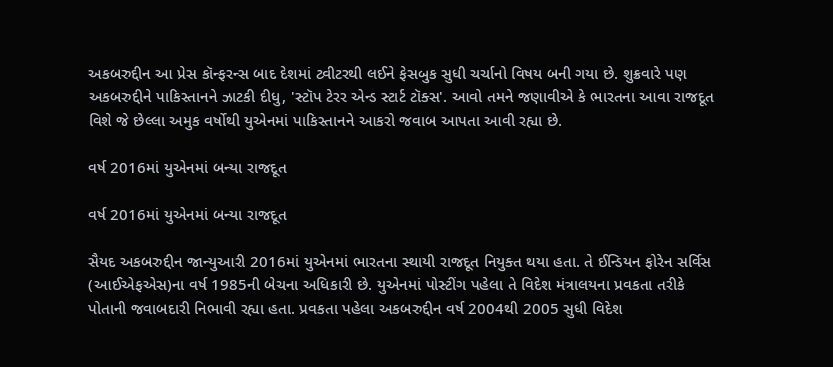અકબરુદ્દીન આ પ્રેસ કૉન્ફરન્સ બાદ દેશમાં ટ્વીટરથી લઈને ફેસબુક સુધી ચર્ચાનો વિષય બની ગયા છે. શુક્રવારે પણ અકબરુદ્દીને પાકિસ્તાનને ઝાટકી દીધુ, 'સ્ટૉપ ટેરર એન્ડ સ્ટાર્ટ ટૉક્સ'. આવો તમને જણાવીએ કે ભારતના આવા રાજદૂત વિશે જે છેલ્લા અમુક વર્ષોથી યુએનમાં પાકિસ્તાનને આકરો જવાબ આપતા આવી રહ્યા છે.

વર્ષ 2016માં યુએનમાં બન્યા રાજદૂત

વર્ષ 2016માં યુએનમાં બન્યા રાજદૂત

સૈયદ અકબરુદ્દીન જાન્યુઆરી 2016માં યુએનમાં ભારતના સ્થાયી રાજદૂત નિયુક્ત થયા હતા. તે ઈન્ડિયન ફોરેન સર્વિસ (આઈએફએસ)ના વર્ષ 1985ની બેચના અધિકારી છે. યુએનમાં પોસ્ટીંગ પહેલા તે વિદેશ મંત્રાલયના પ્રવકતા તરીકે પોતાની જવાબદારી નિભાવી રહ્યા હતા. પ્રવકતા પહેલા અકબરુદ્દીન વર્ષ 2004થી 2005 સુધી વિદેશ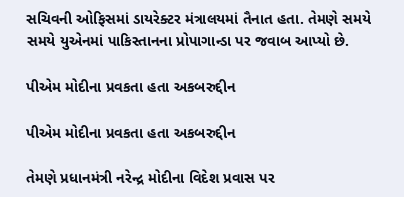સચિવની ઓફિસમાં ડાયરેક્ટર મંત્રાલયમાં તૈનાત હતા. તેમણે સમયે સમયે યુએનમાં પાકિસ્તાનના પ્રોપાગાન્ડા પર જવાબ આપ્યો છે.

પીએમ મોદીના પ્રવકતા હતા અકબરુદ્દીન

પીએમ મોદીના પ્રવકતા હતા અકબરુદ્દીન

તેમણે પ્રધાનમંત્રી નરેન્દ્ર મોદીના વિદેશ પ્રવાસ પર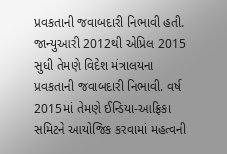પ્રવકતાની જવાબદારી નિભાવી હતી. જાન્યુઆરી 2012થી એપ્રિલ 2015 સુધી તેમણે વિદેશ મંત્રાલયના પ્રવકતાની જવાબદારી નિભાવી. વર્ષ 2015માં તેમણે ઈન્ડિયા-આફ્રિકા સમિટને આયોજિક કરવામાં મહત્વની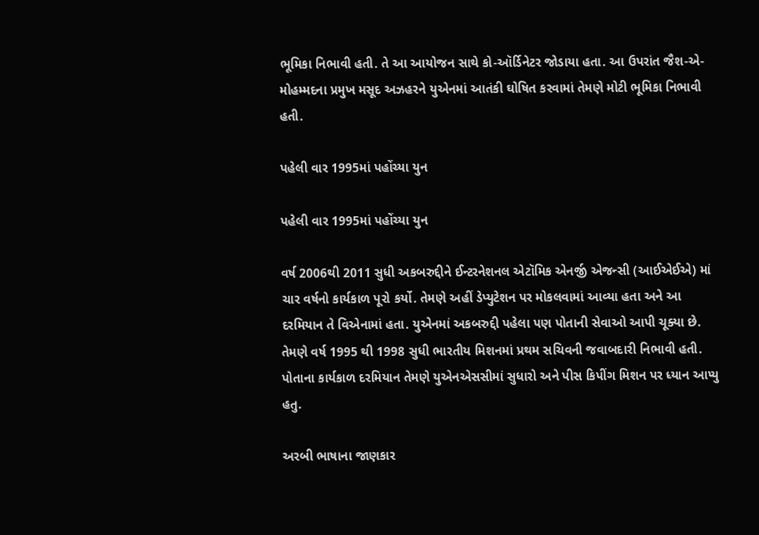ભૂમિકા નિભાવી હતી. તે આ આયોજન સાથે કો-ઑર્ડિનેટર જોડાયા હતા. આ ઉપરાંત જૈશ-એ-મોહમ્મદના પ્રમુખ મસૂદ અઝહરને યુએનમાં આતંકી ઘોષિત કરવામાં તેમણે મોટી ભૂમિકા નિભાવી હતી.

પહેલી વાર 1995માં પહોંચ્યા યુન

પહેલી વાર 1995માં પહોંચ્યા યુન

વર્ષ 2006થી 2011 સુધી અકબરુદ્દીને ઈન્ટરનેશનલ એટૉમિક એનર્જી એજન્સી (આઈએઈએ) માં ચાર વર્ષનો કાર્યકાળ પૂરો કર્યો. તેમણે અહીં ડેપ્યુટેશન પર મોકલવામાં આવ્યા હતા અને આ દરમિયાન તે વિએનામાં હતા. યુએનમાં અકબરુદ્દી પહેલા પણ પોતાની સેવાઓ આપી ચૂક્યા છે. તેમણે વર્ષ 1995 થી 1998 સુધી ભારતીય મિશનમાં પ્રથમ સચિવની જવાબદારી નિભાવી હતી. પોતાના કાર્યકાળ દરમિયાન તેમણે યુએનએસસીમાં સુધારો અને પીસ કિપીંગ મિશન પર ધ્યાન આપ્યુ હતુ.

અરબી ભાષાના જાણકાર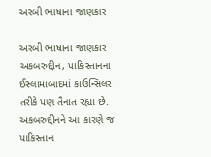અરબી ભાષાના જાણકાર

અરબી ભાષાના જાણકાર અકબરુદ્દીન, પાકિસ્તાનના ઈસ્લામાબાદમાં કાઉન્સિલર તરીકે પણ તૈનાત રહ્યા છે. અકબરુદ્દીનને આ કારણે જ પાકિસ્તાન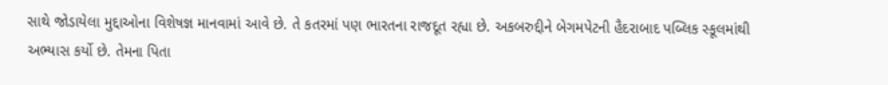સાથે જોડાયેલા મુદ્દાઓના વિશેષજ્ઞ માનવામાં આવે છે. તે કતરમાં પણ ભારતના રાજદૂત રહ્યા છે. અકબરુદ્દીને બેગમપેટની હૈદરાબાદ પબ્લિક સ્કૂલમાંથી અભ્યાસ કર્યો છે. તેમના પિતા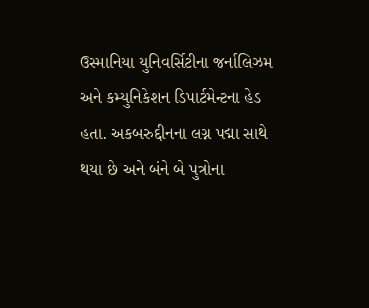ઉસ્માનિયા યુનિવર્સિટીના જર્નાલિઝમ અને કમ્યુનિકેશન ડિપાર્ટમેન્ટના હેડ હતા. અકબરુદ્દીનના લગ્ન પદ્મા સાથે થયા છે અને બંને બે પુત્રોના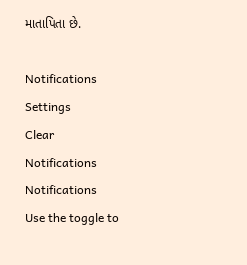માતાપિતા છે.

Notifications
Settings
Clear Notifications
Notifications
Use the toggle to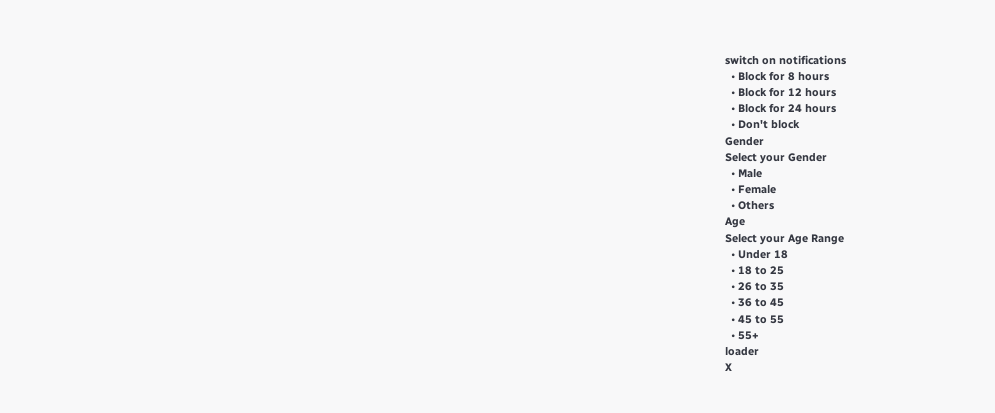switch on notifications
  • Block for 8 hours
  • Block for 12 hours
  • Block for 24 hours
  • Don't block
Gender
Select your Gender
  • Male
  • Female
  • Others
Age
Select your Age Range
  • Under 18
  • 18 to 25
  • 26 to 35
  • 36 to 45
  • 45 to 55
  • 55+
loader
X